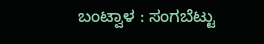ಬಂಟ್ವಾಳ : ಸಂಗಬೆಟ್ಟು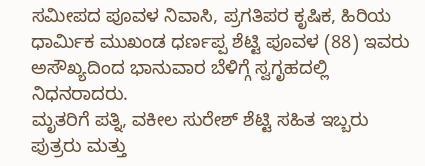ಸಮೀಪದ ಪೂವಳ ನಿವಾಸಿ, ಪ್ರಗತಿಪರ ಕೃಷಿಕ, ಹಿರಿಯ ಧಾರ್ಮಿಕ ಮುಖಂಡ ಧರ್ಣಪ್ಪ ಶೆಟ್ಟಿ ಪೂವಳ (88) ಇವರು ಅಸೌಖ್ಯದಿಂದ ಭಾನುವಾರ ಬೆಳಿಗ್ಗೆ ಸ್ವಗೃಹದಲ್ಲಿ ನಿಧನರಾದರು.
ಮೃತರಿಗೆ ಪತ್ನಿ, ವಕೀಲ ಸುರೇಶ್ ಶೆಟ್ಟಿ ಸಹಿತ ಇಬ್ಬರು ಪುತ್ರರು ಮತ್ತು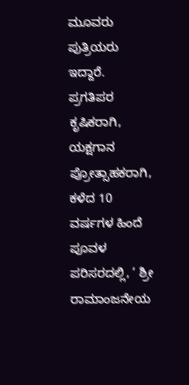ಮೂವರು ಪುತ್ರಿಯರು ಇದ್ದಾರೆ. ಪ್ರಗತಿಪರ ಕೃಷಿಕರಾಗಿ, ಯಕ್ಷಗಾನ ಪ್ರೋತ್ಸಾಹಕರಾಗಿ, ಕಳೆದ 10 ವರ್ಷಗಳ ಹಿಂದೆ ಪೂವಳ ಪರಿಸರದಲ್ಲಿ, ‘ ಶ್ರೀ ರಾಮಾಂಜನೇಯ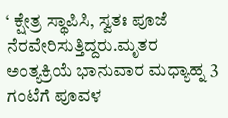‘ ಕ್ಷೇತ್ರ ಸ್ಥಾಪಿಸಿ, ಸ್ವತಃ ಪೂಜೆ ನೆರವೇರಿಸುತ್ತಿದ್ದರು.ಮೃತರ ಅಂತ್ಯಕ್ರಿಯೆ ಭಾನುವಾರ ಮಧ್ಯಾಹ್ನ 3 ಗಂಟೆಗೆ ಪೂವಳ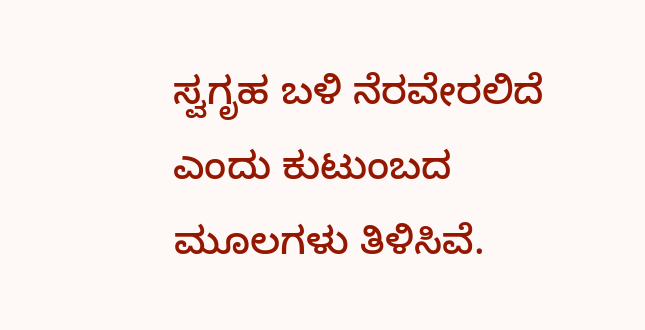ಸ್ವಗೃಹ ಬಳಿ ನೆರವೇರಲಿದೆ ಎಂದು ಕುಟುಂಬದ ಮೂಲಗಳು ತಿಳಿಸಿವೆ.